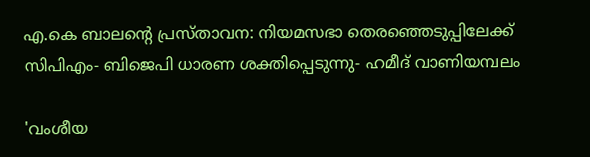എ.കെ ബാലൻ്റെ പ്രസ്താവന: നിയമസഭാ തെരഞ്ഞെടുപ്പിലേക്ക് സിപിഎം- ബിജെപി ധാരണ ശക്തിപ്പെടുന്നു- ഹമീദ് വാണിയമ്പലം

'വംശീയ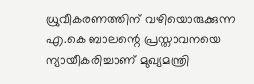ധ്രുവീകരണത്തിന് വഴിയൊരുക്കുന്ന എ.കെ ബാലന്റെ പ്രസ്താവനയെ ന്യായീകരിച്ചാണ് മുഖ്യമന്ത്രി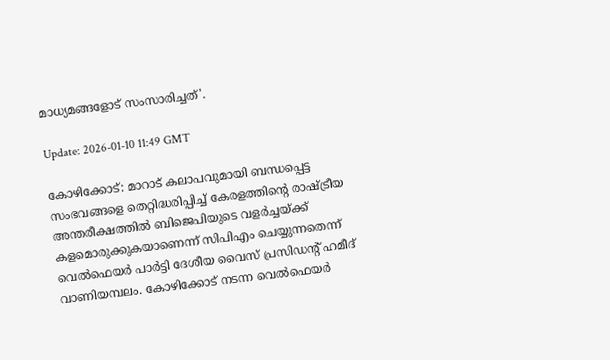മാധ്യമങ്ങളോട് സംസാരിച്ചത്'.

Update: 2026-01-10 11:49 GMT

കോഴിക്കോട്: മാറാട് കലാപവുമായി ബന്ധപ്പെട്ട സംഭവങ്ങളെ തെറ്റിദ്ധരിപ്പിച്ച് കേരളത്തിൻ്റെ രാഷ്ട്രീയ അന്തരീക്ഷത്തിൽ ബിജെപിയുടെ വളർച്ചയ്ക്ക് കളമൊരുക്കുകയാണെന്ന് സിപിഎം ചെയ്യുന്നതെന്ന് വെൽഫെയർ പാർട്ടി ദേശീയ വൈസ് പ്രസിഡന്റ് ഹമീദ് വാണിയമ്പലം. കോഴിക്കോട് നടന്ന വെൽഫെയർ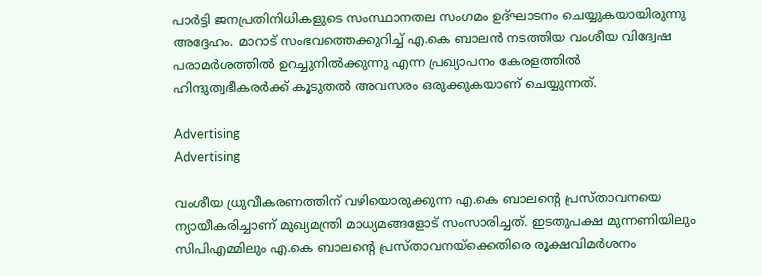പാർട്ടി ജനപ്രതിനിധികളുടെ സംസ്ഥാനതല സംഗമം ഉദ്ഘാടനം ചെയ്യുകയായിരുന്നു അദ്ദേഹം. മാറാട് സംഭവത്തെക്കുറിച്ച് എ.കെ ബാലൻ നടത്തിയ വംശീയ വിദ്വേഷ പരാമർശത്തിൽ ഉറച്ചുനിൽക്കുന്നു എന്ന പ്രഖ്യാപനം കേരളത്തിൽ ഹിന്ദുത്വഭീകരർക്ക് കൂടുതൽ അവസരം ഒരുക്കുകയാണ് ചെയ്യുന്നത്.

Advertising
Advertising

വംശീയ ധ്രുവീകരണത്തിന് വഴിയൊരുക്കുന്ന എ.കെ ബാലന്റെ പ്രസ്താവനയെ ന്യായീകരിച്ചാണ് മുഖ്യമന്ത്രി മാധ്യമങ്ങളോട് സംസാരിച്ചത്. ഇടതുപക്ഷ മുന്നണിയിലും സിപിഎമ്മിലും എ.കെ ബാലൻ്റെ പ്രസ്താവനയ്ക്കെതിരെ രൂക്ഷവിമർശനം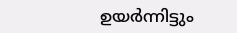ഉയർന്നിട്ടും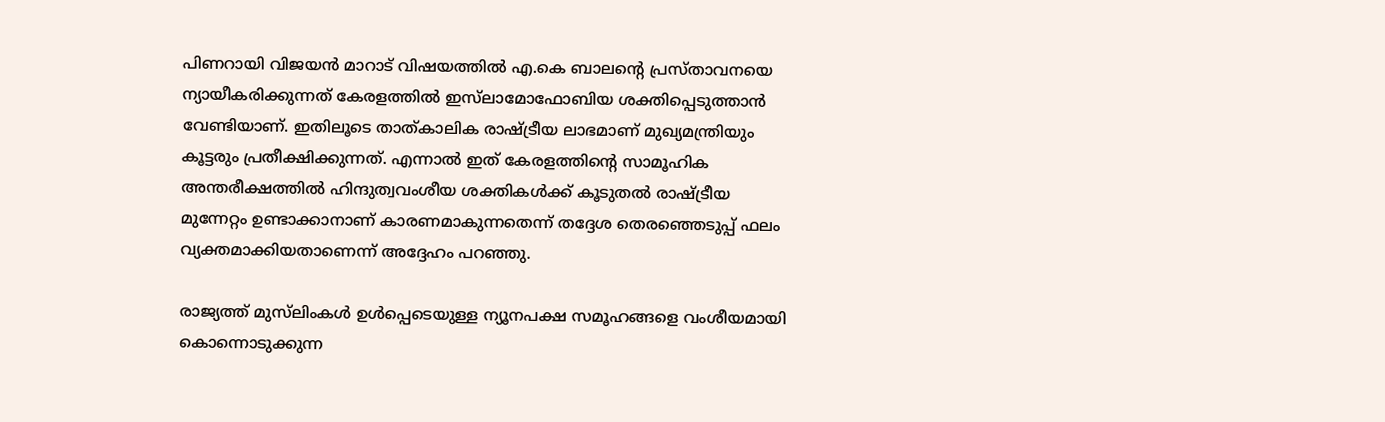പിണറായി വിജയൻ മാറാട് വിഷയത്തിൽ എ.കെ ബാലന്റെ പ്രസ്താവനയെ ന്യായീകരിക്കുന്നത് കേരളത്തിൽ ഇസ്‌ലാമോഫോബിയ ശക്തിപ്പെടുത്താൻ വേണ്ടിയാണ്. ഇതിലൂടെ താത്കാലിക രാഷ്ട്രീയ ലാഭമാണ് മുഖ്യമന്ത്രിയും കൂട്ടരും പ്രതീക്ഷിക്കുന്നത്. എന്നാൽ ഇത് കേരളത്തിൻ്റെ സാമൂഹിക അന്തരീക്ഷത്തിൽ ഹിന്ദുത്വവംശീയ ശക്തികൾക്ക് കൂടുതൽ രാഷ്ട്രീയ മുന്നേറ്റം ഉണ്ടാക്കാനാണ് കാരണമാകുന്നതെന്ന് തദ്ദേശ തെര‍ഞ്ഞെടുപ്പ് ഫലം വ്യക്തമാക്കിയതാണെന്ന് അദ്ദേഹം പറഞ്ഞു.

രാജ്യത്ത് മുസ്‌ലിംകൾ ഉൾപ്പെടെയുള്ള ന്യൂനപക്ഷ സമൂഹങ്ങളെ വംശീയമായി കൊന്നൊടുക്കുന്ന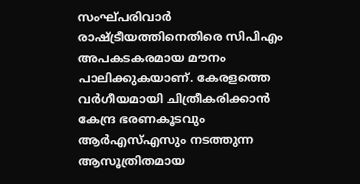സംഘ്പരിവാർ രാഷ്ട്രീയത്തിനെതിരെ സിപിഎം അപകടകരമായ മൗനം പാലിക്കുകയാണ്. കേരളത്തെ വർഗീയമായി ചിത്രീകരിക്കാൻ കേന്ദ്ര ഭരണകൂടവും ആർഎസ്എസും നടത്തുന്ന ആസൂത്രിതമായ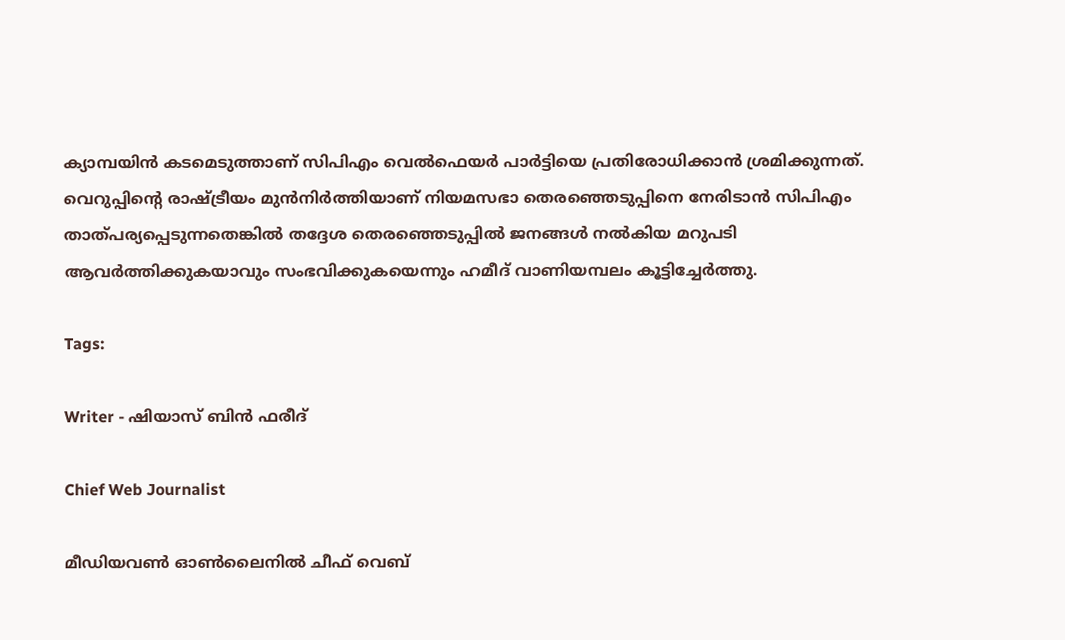ക്യാമ്പയിൻ കടമെടുത്താണ് സിപിഎം വെൽഫെയർ പാർട്ടിയെ പ്രതിരോധിക്കാൻ ശ്രമിക്കുന്നത്. വെറുപ്പിന്റെ രാഷ്ട്രീയം മുൻനിർത്തിയാണ് നിയമസഭാ തെരഞ്ഞെടുപ്പിനെ നേരിടാൻ സിപിഎം താത്പര്യപ്പെടുന്നതെങ്കിൽ തദ്ദേശ തെരഞ്ഞെടുപ്പിൽ ജനങ്ങൾ നൽകിയ മറുപടി ആവർത്തിക്കുകയാവും സംഭവിക്കുകയെന്നും ഹമീദ് വാണിയമ്പലം കൂട്ടിച്ചേർത്തു.

Tags:

Writer - ഷിയാസ് ബിന്‍ ഫരീദ്

Chief Web Journalist

മീഡിയവണ്‍ ഓണ്‍ലൈനില്‍ ചീഫ് വെബ്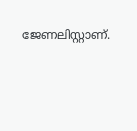ജേണലിസ്റ്റാണ്.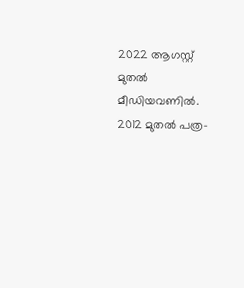2022 ആഗസ്റ്റ് മുതല്‍ മീഡിയവണില്‍. 2012 മുതല്‍ പത്ര-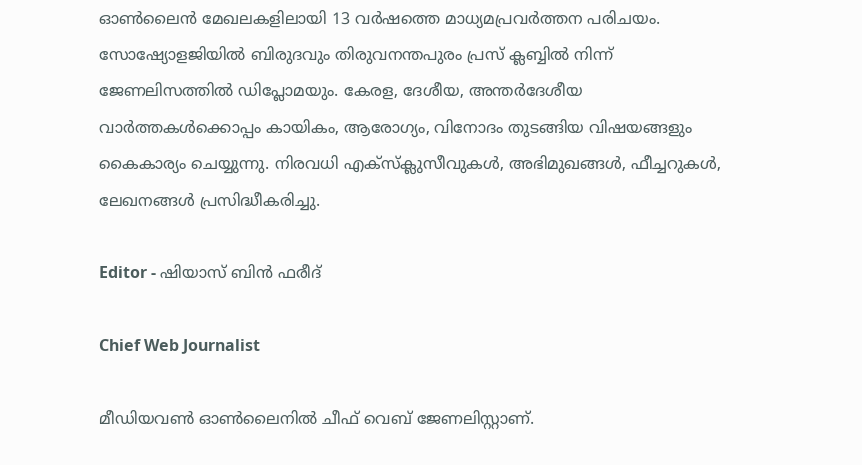ഓണ്‍ലൈന്‍ മേഖലകളിലായി 13 വര്‍ഷത്തെ മാധ്യമപ്രവര്‍ത്തന പരിചയം. സോഷ്യോളജിയില്‍ ബിരുദവും തിരുവനന്തപുരം പ്രസ് ക്ലബ്ബില്‍ നിന്ന് ജേണലിസത്തില്‍ ഡിപ്ലോമയും. കേരള, ദേശീയ, അന്തര്‍ദേശീയ വാര്‍ത്തകള്‍ക്കൊപ്പം കായികം, ആരോഗ്യം, വിനോദം തുടങ്ങിയ വിഷയങ്ങളും കൈകാര്യം ചെയ്യുന്നു. നിരവധി എക്സ്ക്ലുസീവുകള്‍, അഭിമുഖങ്ങള്‍, ഫീച്ചറുകള്‍, ലേഖനങ്ങള്‍ പ്രസിദ്ധീകരിച്ചു.

Editor - ഷിയാസ് ബിന്‍ ഫരീദ്

Chief Web Journalist

മീഡിയവണ്‍ ഓണ്‍ലൈനില്‍ ചീഫ് വെബ് ജേണലിസ്റ്റാണ്.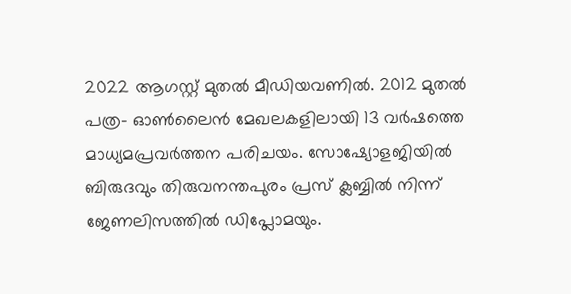2022 ആഗസ്റ്റ് മുതല്‍ മീഡിയവണില്‍. 2012 മുതല്‍ പത്ര- ഓണ്‍ലൈന്‍ മേഖലകളിലായി 13 വര്‍ഷത്തെ മാധ്യമപ്രവര്‍ത്തന പരിചയം. സോഷ്യോളജിയില്‍ ബിരുദവും തിരുവനന്തപുരം പ്രസ് ക്ലബ്ബില്‍ നിന്ന് ജേണലിസത്തില്‍ ഡിപ്ലോമയും.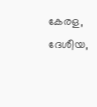കേരള, ദേശീയ,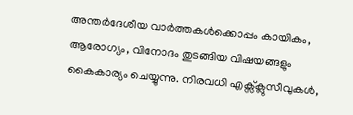അന്തര്‍ദേശീയ വാര്‍ത്തകള്‍ക്കൊപ്പം കായികം, ആരോഗ്യം, വിനോദം തുടങ്ങിയ വിഷയങ്ങളും കൈകാര്യം ചെയ്യുന്നു. നിരവധി എക്സ്ക്ലുസീവുകള്‍,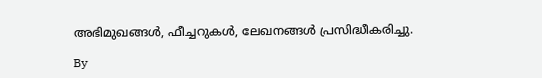അഭിമുഖങ്ങള്‍, ഫീച്ചറുകള്‍, ലേഖനങ്ങള്‍ പ്രസിദ്ധീകരിച്ചു.

By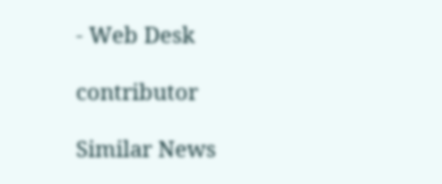- Web Desk

contributor

Similar News